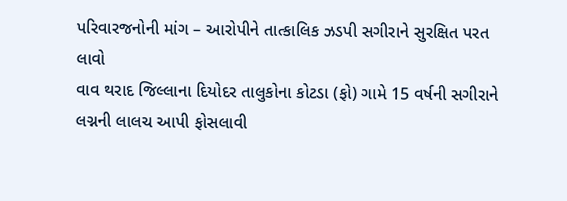પરિવારજનોની માંગ – આરોપીને તાત્કાલિક ઝડપી સગીરાને સુરક્ષિત પરત લાવો
વાવ થરાદ જિલ્લાના દિયોદર તાલુકોના કોટડા (ફો) ગામે 15 વર્ષની સગીરાને લગ્નની લાલચ આપી ફોસલાવી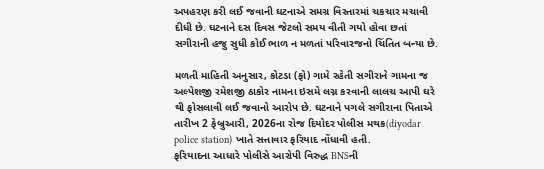અપહરણ કરી લઈ જવાની ઘટનાએ સમગ્ર વિસ્તારમાં ચકચાર મચાવી દીધી છે. ઘટનાને દસ દિવસ જેટલો સમય વીતી ગયો હોવા છતાં સગીરાની હજુ સુધી કોઈ ભાળ ન મળતાં પરિવારજનો ચિંતિત બન્યા છે.

મળતી માહિતી અનુસાર, કોટડા (ફો) ગામે રહેતી સગીરાને ગામના જ અલ્પેશજી રમેશજી ઠાકોર નામના ઇસમે લગ્ન કરવાની લાલચ આપી ઘરે થી ફોસલાવી લઈ જવાનો આરોપ છે. ઘટનાને પગલે સગીરાના પિતાએ તારીખ 2 ફેબ્રુઆરી, 2026ના રોજ દિયોદર પોલીસ મથક(diyodar police station) ખાતે સત્તાવાર ફરિયાદ નોંધાવી હતી.
ફરિયાદના આધારે પોલીસે આરોપી વિરુદ્ધ BNSની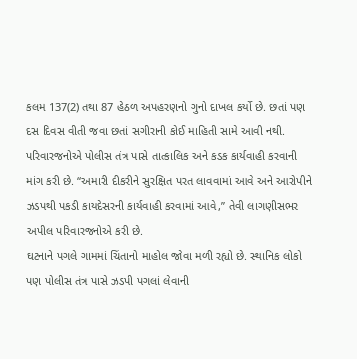કલમ 137(2) તથા 87 હેઠળ અપહરણનો ગુનો દાખલ કર્યો છે. છતાં પણ દસ દિવસ વીતી જવા છતાં સગીરાની કોઈ માહિતી સામે આવી નથી.
પરિવારજનોએ પોલીસ તંત્ર પાસે તાત્કાલિક અને કડક કાર્યવાહી કરવાની માંગ કરી છે. “અમારી દીકરીને સુરક્ષિત પરત લાવવામાં આવે અને આરોપીને ઝડપથી પકડી કાયદેસરની કાર્યવાહી કરવામાં આવે,” તેવી લાગણીસભર અપીલ પરિવારજનોએ કરી છે.
ઘટનાને પગલે ગામમાં ચિંતાનો માહોલ જોવા મળી રહ્યો છે. સ્થાનિક લોકો પણ પોલીસ તંત્ર પાસે ઝડપી પગલાં લેવાની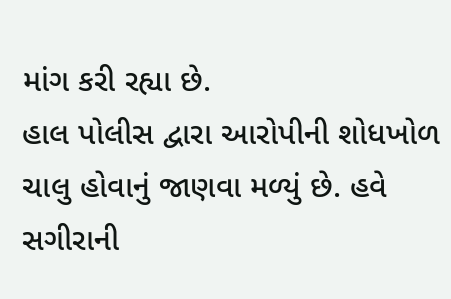માંગ કરી રહ્યા છે.
હાલ પોલીસ દ્વારા આરોપીની શોધખોળ ચાલુ હોવાનું જાણવા મળ્યું છે. હવે સગીરાની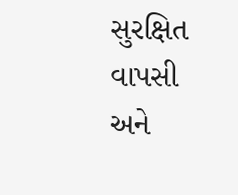સુરક્ષિત વાપસી અને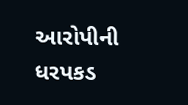આરોપીની ધરપકડ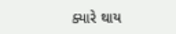ક્યારે થાય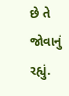છે તે જોવાનું રહ્યું.